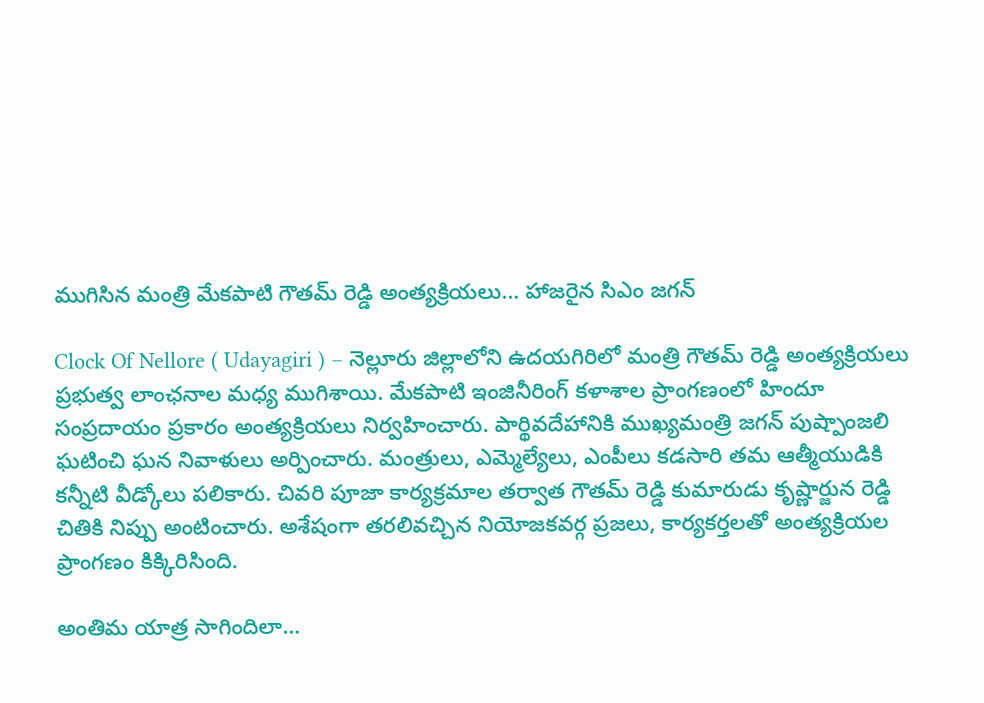ముగిసిన మంత్రి మేకపాటి గౌతమ్ రెడ్డి అంత్యక్రియలు… హాజరైన సిఎం జగన్

Clock Of Nellore ( Udayagiri ) – నెల్లూరు జిల్లాలోని ఉదయగిరిలో మంత్రి గౌతమ్‌ రెడ్డి అంత్యక్రియలు ప్రభుత్వ లాంఛనాల మధ్య ముగిశాయి. మేకపాటి ఇంజినీరింగ్ కళాశాల ప్రాంగణంలో హిందూ సంప్రదాయం ప్రకారం అంత్యక్రియలు నిర్వహించారు. పార్థివదేహానికి ముఖ్యమంత్రి జగన్ పుష్పాంజలి ఘటించి ఘన నివాళులు అర్పించారు. మంత్రులు, ఎమ్మెల్యేలు, ఎంపీలు కడసారి తమ ఆత్మీయుడికి కన్నీటి వీడ్కోలు పలికారు. చివరి పూజా కార్యక్రమాల తర్వాత గౌతమ్ రెడ్డి కుమారుడు కృష్ణార్జున రెడ్డి చితికి నిప్పు అంటించారు. అశేషంగా తరలివచ్చిన నియోజకవర్గ ప్రజలు, కార్యకర్తలతో అంత్యక్రియల ప్రాంగణం కిక్కిరిసింది.

అంతిమ యాత్ర సాగిందిలా…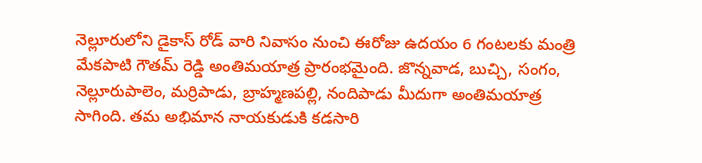నెల్లూరులోని డైకాస్ రోడ్ వారి నివాసం నుంచి ఈరోజు ఉదయం 6 గంటలకు మంత్రి మేకపాటి గౌతమ్ రెడ్డి అంతిమయాత్ర ప్రారంభమైంది. జొన్నవాడ, బుచ్చి, సంగం, నెల్లూరుపాలెం, మర్రిపాడు, బ్రాహ్మణపల్లి, నందిపాడు మీదుగా అంతిమయాత్ర సాగింది. తమ అభిమాన నాయకుడుకి కడసారి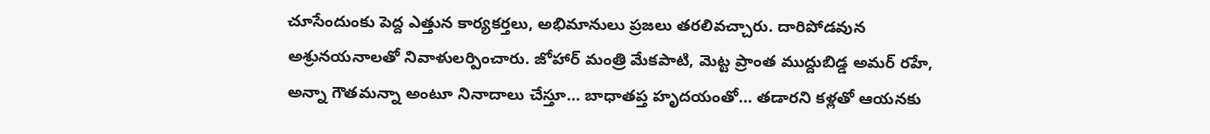చూసేందుంకు పెద్ద ఎత్తున కార్యకర్తలు, అభిమానులు ప్రజలు తరలివచ్చారు. దారిపోడవున అశ్రునయనాలతో నివాళులర్పించారు. జోహార్ మంత్రి మేకపాటి, మెట్ట ప్రాంత ముద్దుబిడ్డ అమర్ రహే, అన్నా గౌతమన్నా అంటూ నినాదాలు చేస్తూ… బాధాతప్త హృదయంతో… తడారని కళ్లతో ఆయనకు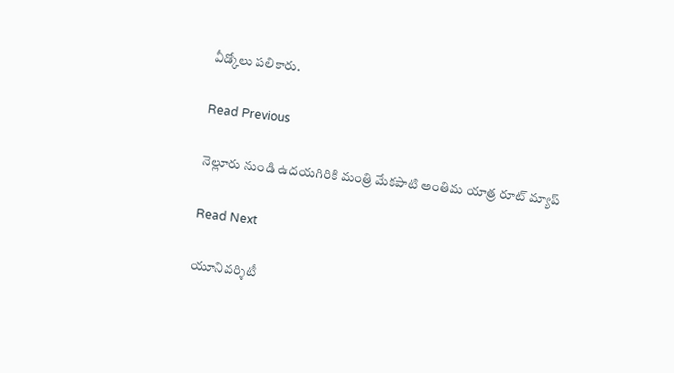వీడ్కోలు పలికారు.

Read Previous

నెల్లూరు నుండి ఉదయగిరికి మంత్రి మేకపాటి అంతిమ యాత్ర రూట్ మ్యాప్

Read Next

యూనివర్శిటీ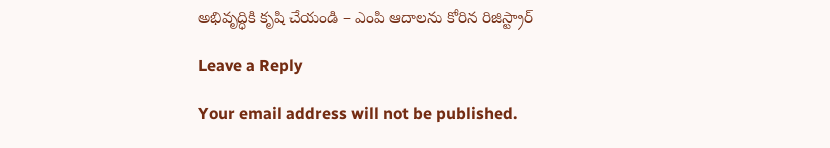అభివృద్ధికి కృషి చేయండి – ఎంపి ఆదాలను కోరిన రిజిస్ట్రార్

Leave a Reply

Your email address will not be published.